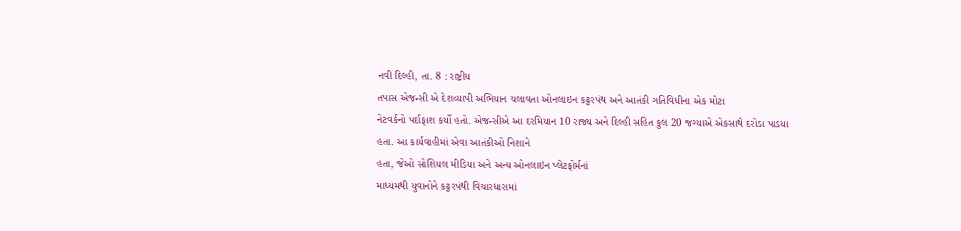નવી દિલ્હી, તા. 8 : રાષ્ટ્રીય
તપાસ એજન્સી એ દેશવ્યાપી અભિયાન ચલાવતા ઓનલાઇન કટ્ટરપંથ અને આતંકી ગતિવિધીના એક મોટા
નેટવર્કનો પર્દાફાશ કર્યો હતો. એજન્સીએ આ દરમિયાન 10 રાજ્ય અને દિલ્હી સહિત કુલ 20 જગ્યાએ એકસાથે દરોડા પાડયા હતા. આ કાર્યવાહીમાં એવા આતંકીઓ નિશાને
હતા, જેઓ સોશિયલ મીડિયા અને અન્ય ઓનલાઇન પ્લેટફોર્મનાં
માધ્યમથી યુવાનોને કટ્ટરપંથી વિચારધારામાં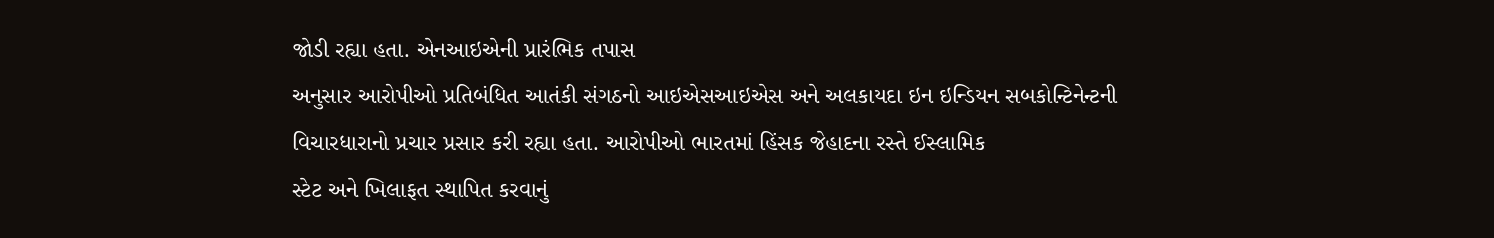જોડી રહ્યા હતા. એનઆઇએની પ્રારંભિક તપાસ
અનુસાર આરોપીઓ પ્રતિબંધિત આતંકી સંગઠનો આઇએસઆઇએસ અને અલકાયદા ઇન ઇન્ડિયન સબકોન્ટિનેન્ટની
વિચારધારાનો પ્રચાર પ્રસાર કરી રહ્યા હતા. આરોપીઓ ભારતમાં હિંસક જેહાદના રસ્તે ઈસ્લામિક
સ્ટેટ અને ખિલાફત સ્થાપિત કરવાનું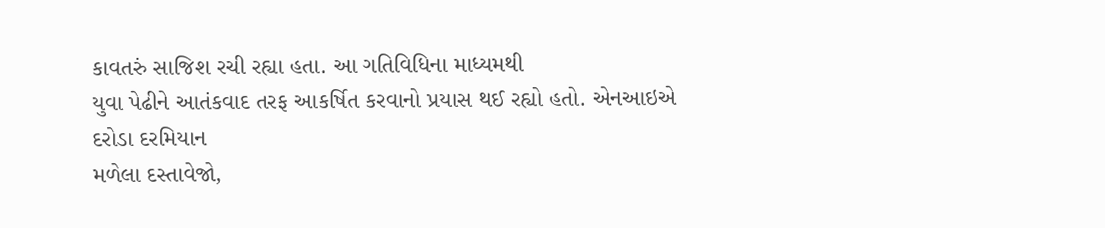કાવતરું સાજિશ રચી રહ્યા હતા. આ ગતિવિધિના માધ્યમથી
યુવા પેઢીને આતંકવાદ તરફ આકર્ષિત કરવાનો પ્રયાસ થઈ રહ્યો હતો. એનઆઇએ દરોડા દરમિયાન
મળેલા દસ્તાવેજો,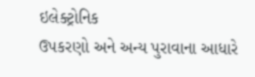ઇલેક્ટ્રોનિક
ઉપકરણો અને અન્ય પુરાવાના આધારે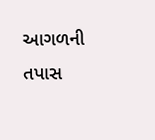આગળની તપાસ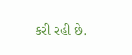કરી રહી છે.